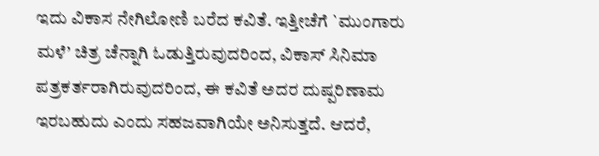ಇದು ವಿಕಾಸ ನೇಗಿಲೋಣಿ ಬರೆದ ಕವಿತೆ. ಇತ್ತೀಚೆಗೆ `ಮುಂಗಾರು ಮಳೆ’ ಚಿತ್ರ ಚೆನ್ನಾಗಿ ಓಡುತ್ತಿರುವುದರಿಂದ, ವಿಕಾಸ್ ಸಿನಿಮಾ ಪತ್ರಕರ್ತರಾಗಿರುವುದರಿಂದ, ಈ ಕವಿತೆ ಅದರ ದುಷ್ಪರಿಣಾಮ ಇರಬಹುದು ಎಂದು ಸಹಜವಾಗಿಯೇ ಅನಿಸುತ್ತದೆ. ಆದರೆ,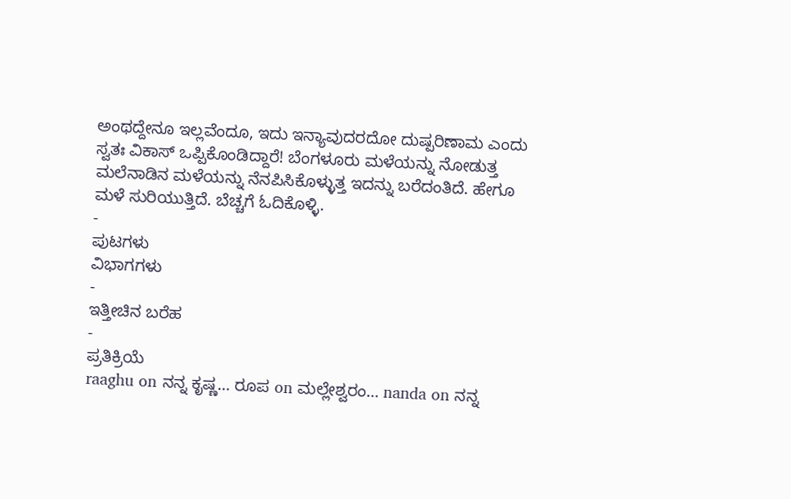ಅಂಥದ್ದೇನೂ ಇಲ್ಲವೆಂದೂ, ಇದು ಇನ್ಯಾವುದರದೋ ದುಷ್ಪರಿಣಾಮ ಎಂದು ಸ್ವತಃ ವಿಕಾಸ್ ಒಪ್ಪಿಕೊಂಡಿದ್ದಾರೆ! ಬೆಂಗಳೂರು ಮಳೆಯನ್ನು ನೋಡುತ್ತ ಮಲೆನಾಡಿನ ಮಳೆಯನ್ನು ನೆನಪಿಸಿಕೊಳ್ಳುತ್ತ ಇದನ್ನು ಬರೆದಂತಿದೆ. ಹೇಗೂ ಮಳೆ ಸುರಿಯುತ್ತಿದೆ. ಬೆಚ್ಚಗೆ ಓದಿಕೊಳ್ಳಿ.
-
ಪುಟಗಳು
ವಿಭಾಗಗಳು
-
ಇತ್ತೀಚಿನ ಬರೆಹ
-
ಪ್ರತಿಕ್ರಿಯೆ
raaghu on ನನ್ನ ಕೃಷ್ಣ… ರೂಪ on ಮಲ್ಲೇಶ್ವರಂ… nanda on ನನ್ನ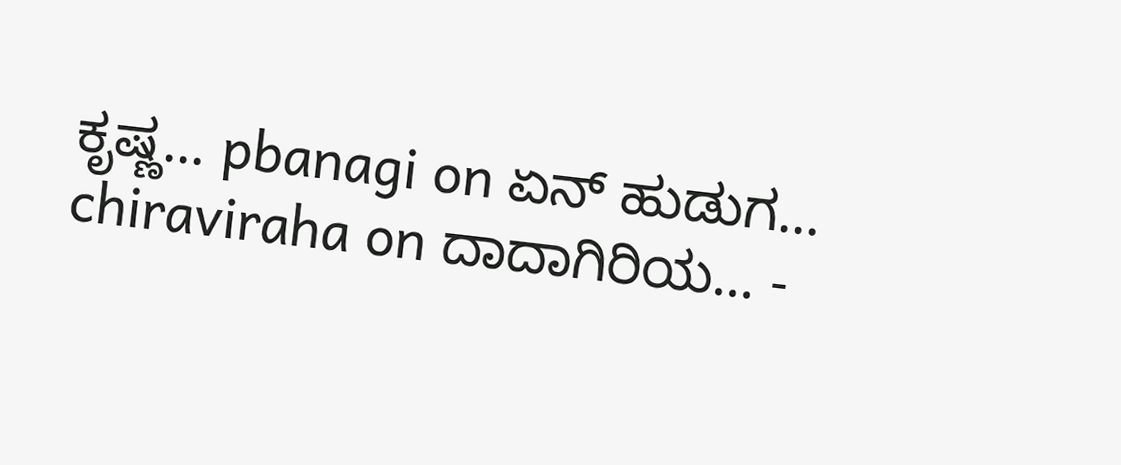ಕೃಷ್ಣ… pbanagi on ಏನ್ ಹುಡುಗ… chiraviraha on ದಾದಾಗಿರಿಯ… -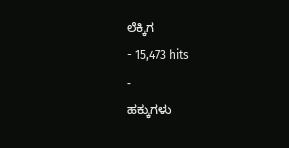ಲೆಕ್ಕಿಗ
- 15,473 hits
-
ಹಕ್ಕುಗಳು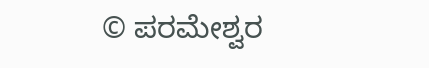© ಪರಮೇಶ್ವರ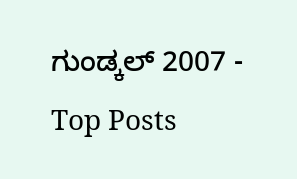ಗುಂಡ್ಕಲ್ 2007 -
Top Posts